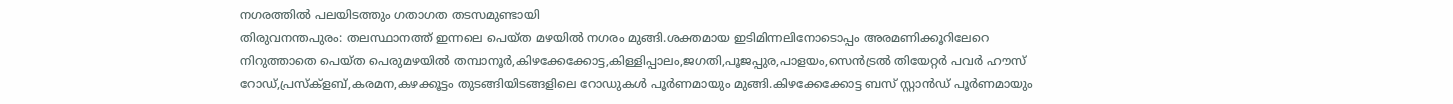നഗരത്തിൽ പലയിടത്തും ഗതാഗത തടസമുണ്ടായി
തിരുവനന്തപുരം: തലസ്ഥാനത്ത് ഇന്നലെ പെയ്ത മഴയിൽ നഗരം മുങ്ങി.ശക്തമായ ഇടിമിന്നലിനോടൊപ്പം അരമണിക്കൂറിലേറെ നിറുത്താതെ പെയ്ത പെരുമഴയിൽ തമ്പാനൂർ,കിഴക്കേക്കോട്ട,കിള്ളിപ്പാലം,ജഗതി,പൂജപ്പുര,പാളയം,സെൻട്രൽ തിയേറ്റർ പവർ ഹൗസ് റോഡ്,പ്രസ്ക്ളബ്,കരമന,കഴക്കൂട്ടം തുടങ്ങിയിടങ്ങളിലെ റോഡുകൾ പൂർണമായും മുങ്ങി.കിഴക്കേക്കോട്ട ബസ് സ്റ്റാൻഡ് പൂർണമായും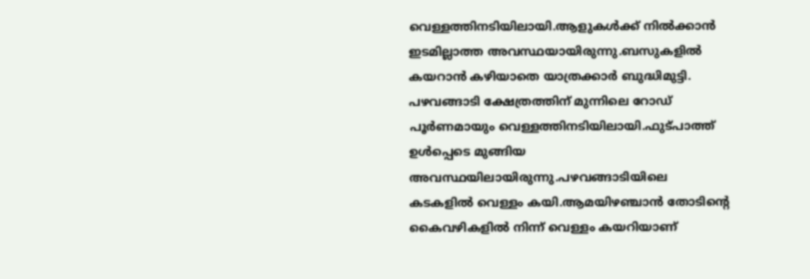വെള്ളത്തിനടിയിലായി.ആളുകൾക്ക് നിൽക്കാൻ ഇടമില്ലാത്ത അവസ്ഥയായിരുന്നു.ബസുകളിൽ കയറാൻ കഴിയാതെ യാത്രക്കാർ ബുദ്ധിമുട്ടി.
പഴവങ്ങാടി ക്ഷേത്രത്തിന് മുന്നിലെ റോഡ് പൂർണമായും വെള്ളത്തിനടിയിലായി.ഫുട്പാത്ത് ഉൾപ്പെടെ മുങ്ങിയ അവസ്ഥയിലായിരുന്നു.പഴവങ്ങാടിയിലെ കടകളിൽ വെള്ളം കയി.ആമയിഴഞ്ചാൻ തോടിന്റെ കൈവഴികളിൽ നിന്ന് വെള്ളം കയറിയാണ്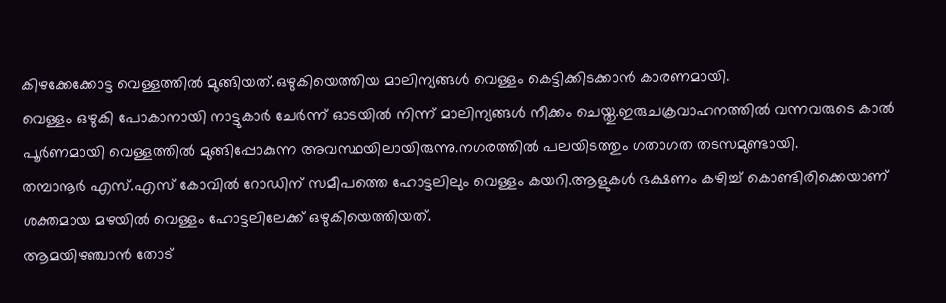കിഴക്കേക്കോട്ട വെള്ളത്തിൽ മുങ്ങിയത്.ഒഴുകിയെത്തിയ മാലിന്യങ്ങൾ വെള്ളം കെട്ടിക്കിടക്കാൻ കാരണമായി.
വെള്ളം ഒഴുകി പോകാനായി നാട്ടുകാർ ചേർന്ന് ഓടയിൽ നിന്ന് മാലിന്യങ്ങൾ നീക്കം ചെയ്തു.ഇരുചക്രവാഹനത്തിൽ വന്നവരുടെ കാൽ പൂർണമായി വെള്ളത്തിൽ മുങ്ങിപ്പോകുന്ന അവസ്ഥയിലായിരുന്നു.നഗരത്തിൽ പലയിടത്തും ഗതാഗത തടസമുണ്ടായി.
തമ്പാനൂർ എസ്.എസ് കോവിൽ റോഡിന് സമീപത്തെ ഹോട്ടലിലും വെള്ളം കയറി.ആളുകൾ ഭക്ഷണം കഴിച്ച് കൊണ്ടിരിക്കെയാണ് ശക്തമായ മഴയിൽ വെള്ളം ഹോട്ടലിലേക്ക് ഒഴുകിയെത്തിയത്.
ആമയിഴഞ്ചാൻ തോട്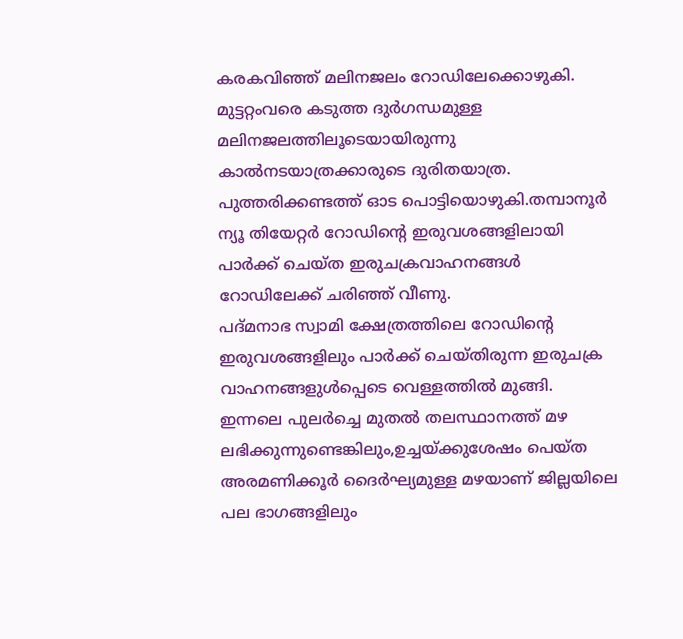കരകവിഞ്ഞ് മലിനജലം റോഡിലേക്കൊഴുകി. മുട്ടറ്റംവരെ കടുത്ത ദുർഗന്ധമുള്ള മലിനജലത്തിലൂടെയായിരുന്നു കാൽനടയാത്രക്കാരുടെ ദുരിതയാത്ര. പുത്തരിക്കണ്ടത്ത് ഓട പൊട്ടിയൊഴുകി.തമ്പാനൂർ ന്യൂ തിയേറ്റർ റോഡിന്റെ ഇരുവശങ്ങളിലായി പാർക്ക് ചെയ്ത ഇരുചക്രവാഹനങ്ങൾ റോഡിലേക്ക് ചരിഞ്ഞ് വീണു.
പദ്മനാഭ സ്വാമി ക്ഷേത്രത്തിലെ റോഡിന്റെ ഇരുവശങ്ങളിലും പാർക്ക് ചെയ്തിരുന്ന ഇരുചക്ര വാഹനങ്ങളുൾപ്പെടെ വെള്ളത്തിൽ മുങ്ങി.
ഇന്നലെ പുലർച്ചെ മുതൽ തലസ്ഥാനത്ത് മഴ ലഭിക്കുന്നുണ്ടെങ്കിലും,ഉച്ചയ്ക്കുശേഷം പെയ്ത അരമണിക്കൂർ ദൈർഘ്യമുള്ള മഴയാണ് ജില്ലയിലെ പല ഭാഗങ്ങളിലും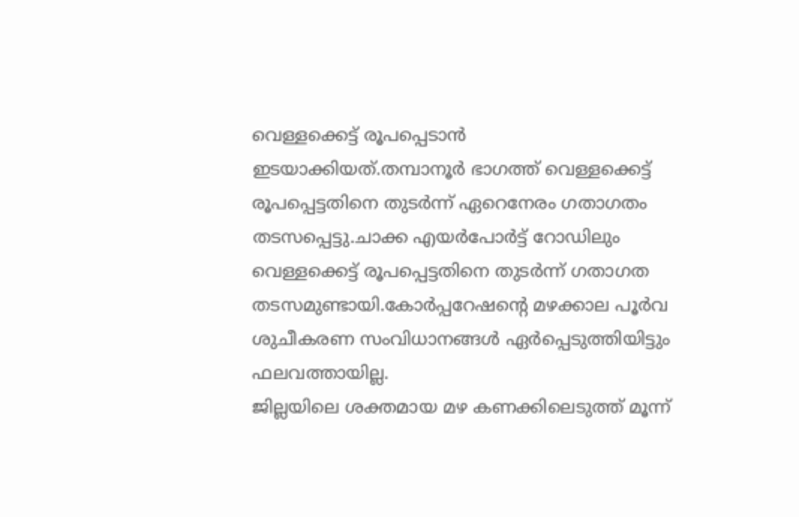വെള്ളക്കെട്ട് രൂപപ്പെടാൻ ഇടയാക്കിയത്.തമ്പാനൂർ ഭാഗത്ത് വെള്ളക്കെട്ട് രൂപപ്പെട്ടതിനെ തുടർന്ന് ഏറെനേരം ഗതാഗതം തടസപ്പെട്ടു.ചാക്ക എയർപോർട്ട് റോഡിലും വെള്ളക്കെട്ട് രൂപപ്പെട്ടതിനെ തുടർന്ന് ഗതാഗത തടസമുണ്ടായി.കോർപ്പറേഷന്റെ മഴക്കാല പൂർവ ശുചീകരണ സംവിധാനങ്ങൾ ഏർപ്പെടുത്തിയിട്ടും ഫലവത്തായില്ല.
ജില്ലയിലെ ശക്തമായ മഴ കണക്കിലെടുത്ത് മൂന്ന്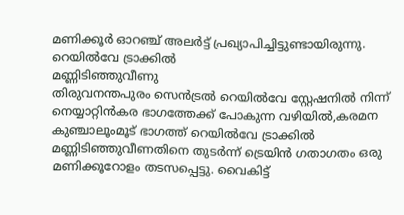മണിക്കൂർ ഓറഞ്ച് അലർട്ട് പ്രഖ്യാപിച്ചിട്ടുണ്ടായിരുന്നു.
റെയിൽവേ ട്രാക്കിൽ
മണ്ണിടിഞ്ഞുവീണു
തിരുവനന്തപുരം സെൻട്രൽ റെയിൽവേ സ്റ്റേഷനിൽ നിന്ന് നെയ്യാറ്റിൻകര ഭാഗത്തേക്ക് പോകുന്ന വഴിയിൽ,കരമന കുഞ്ചാലൂംമൂട് ഭാഗത്ത് റെയിൽവേ ട്രാക്കിൽ മണ്ണിടിഞ്ഞുവീണതിനെ തുടർന്ന് ട്രെയിൻ ഗതാഗതം ഒരു മണിക്കൂറോളം തടസപ്പെട്ടു. വൈകിട്ട്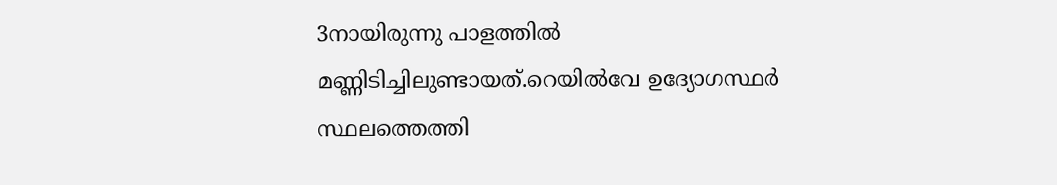3നായിരുന്നു പാളത്തിൽ മണ്ണിടിച്ചിലുണ്ടായത്.റെയിൽവേ ഉദ്യോഗസ്ഥർ സ്ഥലത്തെത്തി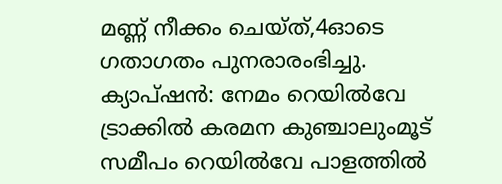മണ്ണ് നീക്കം ചെയ്ത്,4ഓടെ ഗതാഗതം പുനരാരംഭിച്ചു.
ക്യാപ്ഷൻ: നേമം റെയിൽവേ ട്രാക്കിൽ കരമന കുഞ്ചാലുംമൂട് സമീപം റെയിൽവേ പാളത്തിൽ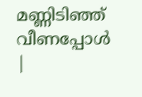മണ്ണിടിഞ്ഞ് വീണപ്പോൾ
|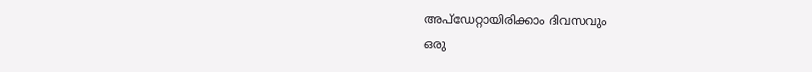അപ്ഡേറ്റായിരിക്കാം ദിവസവും
ഒരു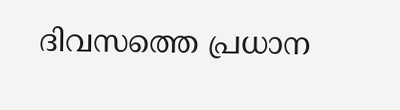ദിവസത്തെ പ്രധാന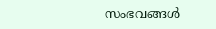സംഭവങ്ങൾ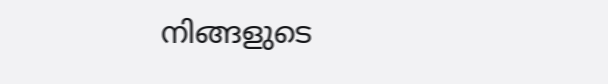നിങ്ങളുടെ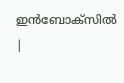ഇൻബോക്സിൽ |